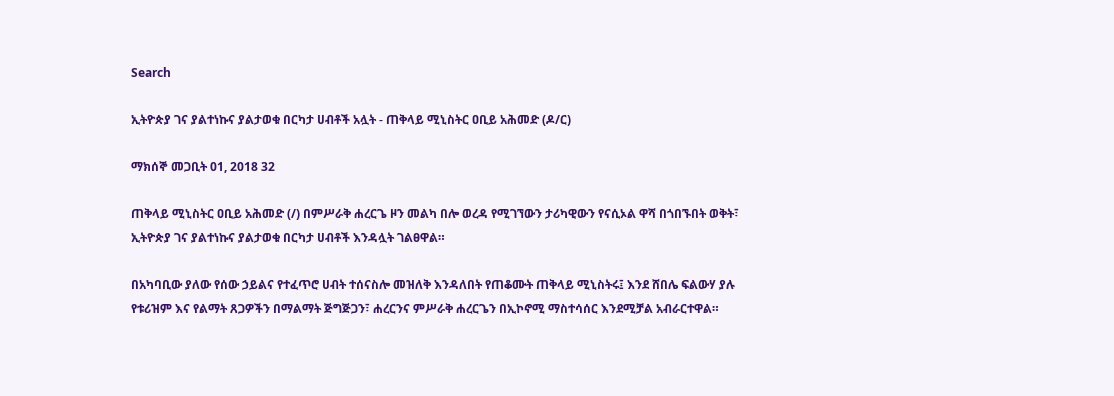Search

ኢትዮጵያ ገና ያልተነኩና ያልታወቁ በርካታ ሀብቶች አሏት - ጠቅላይ ሚኒስትር ዐቢይ አሕመድ (ዶ/ር)

ማክሰኞ መጋቢት 01, 2018 32

ጠቅላይ ሚኒስትር ዐቢይ አሕመድ (/) በምሥራቅ ሐረርጌ ዞን መልካ በሎ ወረዳ የሚገኘውን ታሪካዊውን የናሲኦል ዋሻ በጎበኙበት ወቅት፣ ኢትዮጵያ ገና ያልተነኩና ያልታወቁ በርካታ ሀብቶች እንዳሏት ገልፀዋል።

በአካባቢው ያለው የሰው ኃይልና የተፈጥሮ ሀብት ተሰናስሎ መዝለቅ እንዳለበት የጠቆሙት ጠቅላይ ሚኒስትሩ፤ እንደ ሸበሌ ፍልውሃ ያሉ የቱሪዝም እና የልማት ጸጋዎችን በማልማት ጅግጅጋን፣ ሐረርንና ምሥራቅ ሐረርጌን በኢኮኖሚ ማስተሳሰር እንደሚቻል አብራርተዋል።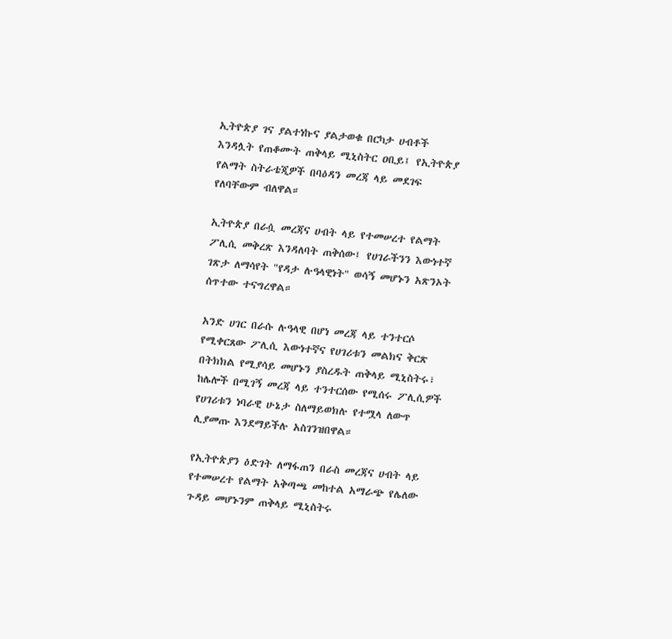ኢትዮጵያ ገና ያልተነኩና ያልታወቁ በርካታ ሀብቶች እንዳሏት የጠቆሙት ጠቅላይ ሚኒስትር ዐቢይ፤ የኢትዮጵያ የልማት ስትራቴጂዎች በባዕዳን መረጃ ላይ መደገፍ የለባቸውም ብለዋል።

ኢትዮጵያ በራሷ መረጃና ሀብት ላይ የተመሠረተ የልማት ፖሊሲ መቅረጽ እንዳለባት ጠቅሰው፤ የሀገራችንን እውነተኛ ገጽታ ለማሳየት "የዳታ ሉዓላዊነት" ወሳኝ መሆኑን አጽንኦት ሰጥተው ተናግረዋል።

አንድ ሀገር በራሱ ሉዓላዊ በሆነ መረጃ ላይ ተንተርሶ የሚቀርጸው ፖሊሲ እውነተኛና የሀገሪቱን መልክና ቅርጽ በትክክል የሚያሳይ መሆኑን ያስረዱት ጠቅላይ ሚኒስትሩ፣ ከሌሎች በሚገኝ መረጃ ላይ ተንተርሰው የሚሰሩ ፖሊሲዎች የሀገሪቱን ነባራዊ ሁኔታ ስለማይወክሉ የተሟላ ለውጥ ሊያመጡ እንደማይችሉ አስገንዝበዋል።

የኢትዮጵያን ዕድገት ለማፋጠን በራስ መረጃና ሀብት ላይ የተመሠረተ የልማት አቅጣጫ መከተል አማራጭ የሌለው ጉዳይ መሆኑንም ጠቅላይ ሚኒስትሩ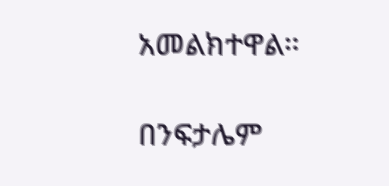አመልክተዋል።

በንፍታሌም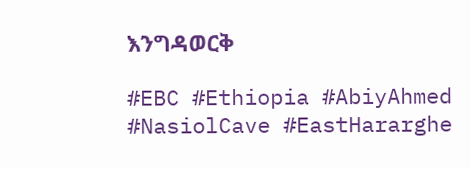እንግዳወርቅ

#EBC #Ethiopia #AbiyAhmed #NasiolCave #EastHararghe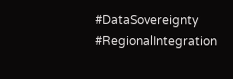#DataSovereignty #RegionalIntegration